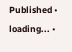Published • loading... •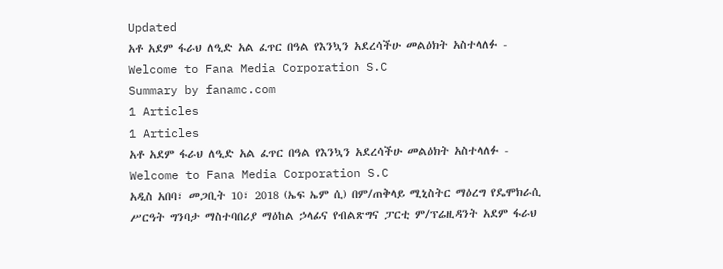Updated
አቶ አደም ፋራህ ለዒድ አል ፈጥር በዓል የእንኳን አደረሳችሁ መልዕክት አስተላለፉ - Welcome to Fana Media Corporation S.C
Summary by fanamc.com
1 Articles
1 Articles
አቶ አደም ፋራህ ለዒድ አል ፈጥር በዓል የእንኳን አደረሳችሁ መልዕክት አስተላለፉ - Welcome to Fana Media Corporation S.C
አዲስ አበባ፣ መጋቢት 10፣ 2018 (ኤፍ ኤም ሲ) በም/ጠቅላይ ሚኒስትር ማዕረግ የዴሞክራሲ ሥርዓት ግንባታ ማስተባበሪያ ማዕከል ኃላፊና የብልጽግና ፓርቲ ም/ፕሬዚዳንት አደም ፋራህ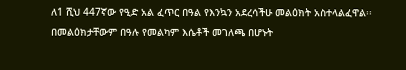ለ1 ሺህ 447ኛው የዒድ አል ፈጥር በዓል የእንኳን አደረሳችሁ መልዕክት አስተላልፈዋል፡፡ በመልዕክታቸውም በዓሉ የመልካም እሴቶች መገለጫ በሆኑት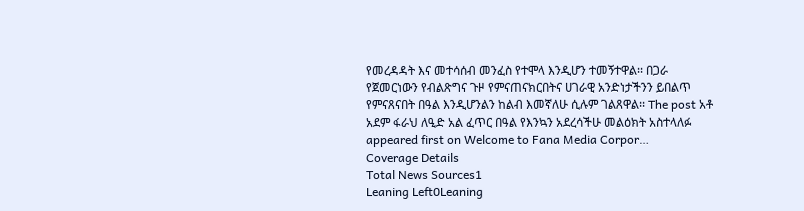የመረዳዳት እና መተሳሰብ መንፈስ የተሞላ እንዲሆን ተመኝተዋል፡፡ በጋራ የጀመርነውን የብልጽግና ጉዞ የምናጠናክርበትና ሀገራዊ አንድነታችንን ይበልጥ የምናጸናበት በዓል እንዲሆንልን ከልብ እመኛለሁ ሲሉም ገልጸዋል፡፡ The post አቶ አደም ፋራህ ለዒድ አል ፈጥር በዓል የእንኳን አደረሳችሁ መልዕክት አስተላለፉ appeared first on Welcome to Fana Media Corpor…
Coverage Details
Total News Sources1
Leaning Left0Leaning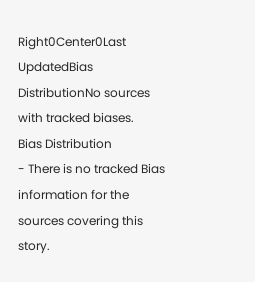Right0Center0Last UpdatedBias DistributionNo sources with tracked biases.
Bias Distribution
- There is no tracked Bias information for the sources covering this story.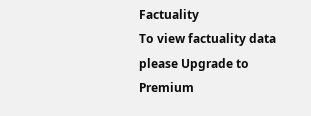Factuality
To view factuality data please Upgrade to Premium